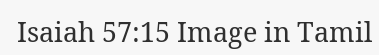Isaiah 57:15 Image in Tamil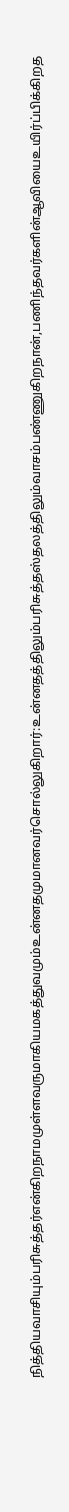நித்தியவாசியும்பரிசுத்தர்என்கிறநாமமுள்ளவருமாகியமகத்துவமும்உன்னதமுமானவர்சொல்லுகிறார்:உன்னதத்திலும்பரிசுத்தஸ்தலத்திலும்வாசம்பண்ணுகிறநான்,பணிந்தவர்களின்ஆவியைஉயிர்ப்பிக்கிறத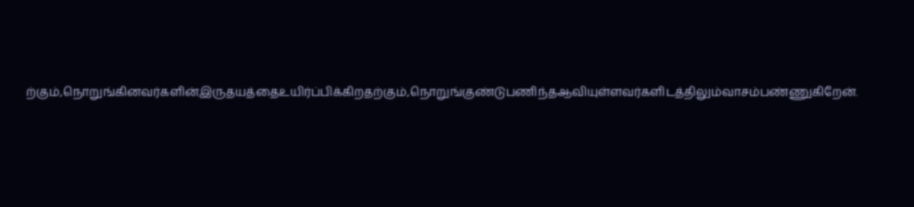ற்கும்,நொறுங்கினவர்களின்இருதயத்தைஉயிர்ப்பிக்கிறதற்கும்,நொறுங்குண்டுபணிந்தஆவியுள்ளவர்களிடத்திலும்வாசம்பண்ணுகிறேன்.